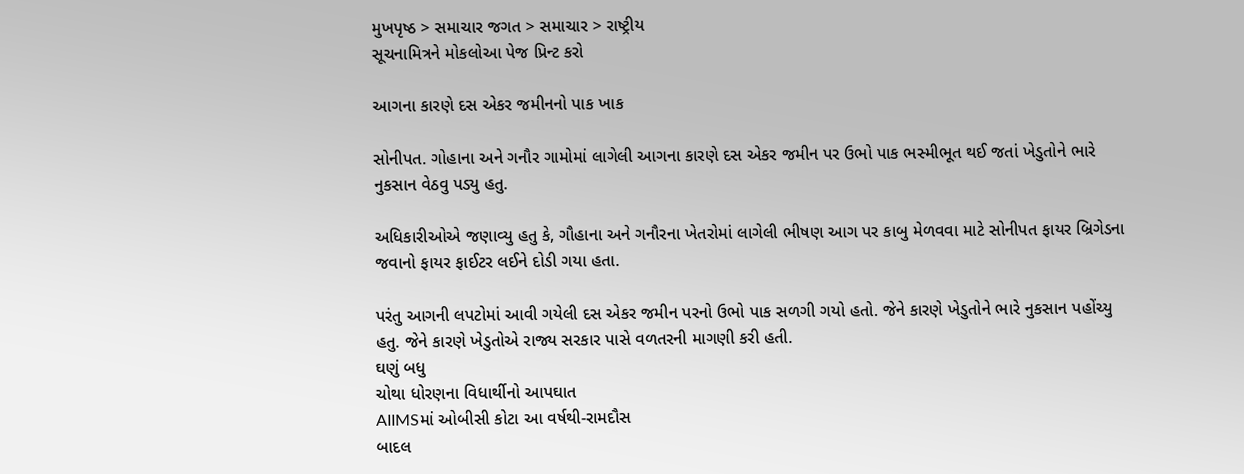મુખપૃષ્ઠ > સમાચાર જગત > સમાચાર > રાષ્ટ્રીય
સૂચનામિત્રને મોકલોઆ પેજ પ્રિન્ટ કરો

આગના કારણે દસ એકર જમીનનો પાક ખાક

સોનીપત. ગોહાના અને ગનૌર ગામોમાં લાગેલી આગના કારણે દસ એકર જમીન પર ઉભો પાક ભસ્મીભૂત થઈ જતાં ખેડુતોને ભારે નુકસાન વેઠવુ પડ્યુ હતુ.

અધિકારીઓએ જણાવ્યુ હતુ કે, ગૌહાના અને ગનૌરના ખેતરોમાં લાગેલી ભીષણ આગ પર કાબુ મેળવવા માટે સોનીપત ફાયર બ્રિગેડના જવાનો ફાયર ફાઈટર લઈને દોડી ગયા હતા.

પરંતુ આગની લપટોમાં આવી ગયેલી દસ એકર જમીન પરનો ઉભો પાક સળગી ગયો હતો. જેને કારણે ખેડુતોને ભારે નુકસાન પહોંચ્યુ હતુ. જેને કારણે ખેડુતોએ રાજ્ય સરકાર પાસે વળતરની માગણી કરી હતી.
ઘણું બધુ
ચોથા ધોરણના વિધાર્થીનો આપઘાત
AIIMSમાં ઓબીસી કોટા આ વર્ષથી-રામદૌસ
બાદલ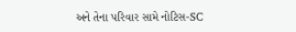અને તેના પરિવાર સામે નોટિસ-SC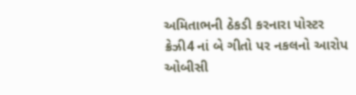અમિતાભની ઠેકડી કરનારા પોસ્ટર
ક્રેઝી4 નાં બે ગીતો પર નકલનો આરોપ
ઓબીસી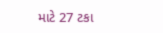માટે 27 ટકા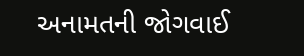અનામતની જોગવાઈ